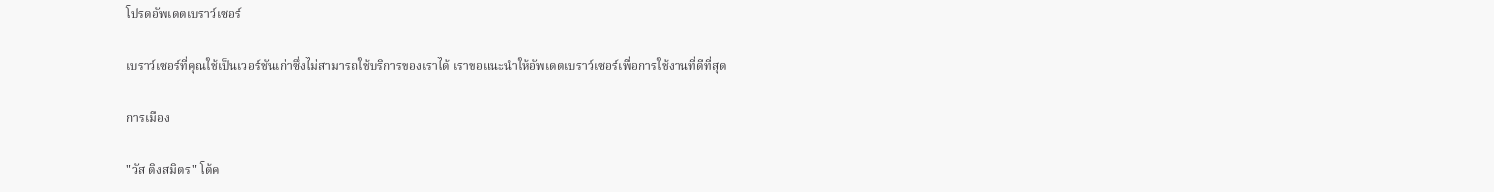โปรดอัพเดตเบราว์เซอร์

เบราว์เซอร์ที่คุณใช้เป็นเวอร์ชันเก่าซึ่งไม่สามารถใช้บริการของเราได้ เราขอแนะนำให้อัพเดตเบราว์เซอร์เพื่อการใช้งานที่ดีที่สุด

การเมือง

"วัส ติงสมิตร" โต้ค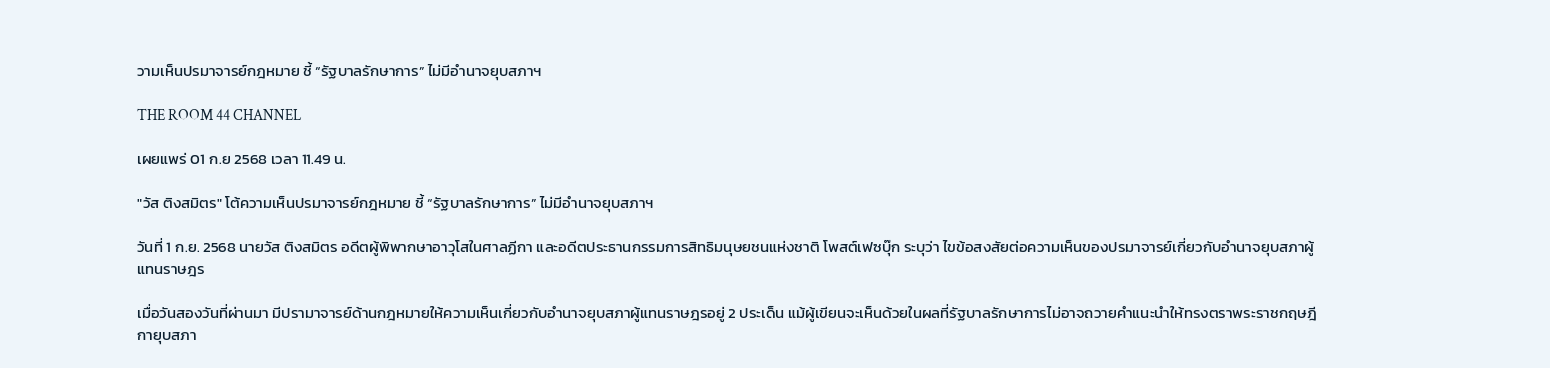วามเห็นปรมาจารย์กฎหมาย ชี้ “รัฐบาลรักษาการ” ไม่มีอำนาจยุบสภาฯ

THE ROOM 44 CHANNEL

เผยแพร่ 01 ก.ย 2568 เวลา 11.49 น.

"วัส ติงสมิตร" โต้ความเห็นปรมาจารย์กฎหมาย ชี้ “รัฐบาลรักษาการ” ไม่มีอำนาจยุบสภาฯ

วันที่ 1 ก.ย. 2568 นายวัส ติงสมิตร อดีตผู้พิพากษาอาวุโสในศาลฏีกา และอดีตประธานกรรมการสิทธิมนุษยชนแห่งชาติ โพสต์เฟซบุ๊ก ระบุว่า ไขข้อสงสัยต่อความเห็นของปรมาจารย์เกี่ยวกับอำนาจยุบสภาผู้แทนราษฎร

เมื่อวันสองวันที่ผ่านมา มีปรามาจารย์ด้านกฎหมายให้ความเห็นเกี่ยวกับอำนาจยุบสภาผู้แทนราษฎรอยู่ 2 ประเด็น แม้ผู้เขียนจะเห็นด้วยในผลที่รัฐบาลรักษาการไม่อาจถวายคำแนะนำให้ทรงตราพระราชกฤษฎีกายุบสภา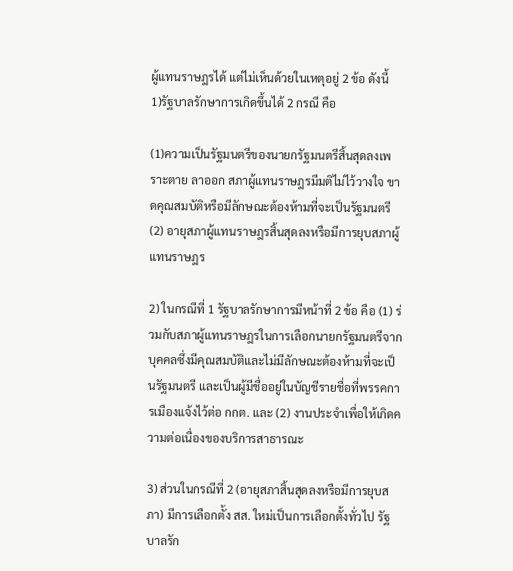ผู้แทนราษฎรได้ แต่ไม่เห็นด้วยในเหตุอยู่ 2 ข้อ ดังนี้
1)รัฐบาลรักษาการเกิดขึ้นได้ 2 กรณี คือ

(1)ความเป็นรัฐมนตรีของนายกรัฐมนตรีสิ้นสุดลงเพราะตาย ลาออก สภาผู้แทนราษฎรมีมติไม่ไว้วางใจ ขาดคุณสมบัติหรือมีลักษณะต้องห้ามที่จะเป็นรัฐมนตรี
(2) อายุสภาผู้แทนราษฎรสิ้นสุดลงหรือมีการยุบสภาผู้แทนราษฎร

2) ในกรณีที่ 1 รัฐบาลรักษาการมีหน้าที่ 2 ข้อ คือ (1) ร่วมกับสภาผู้แทนราษฎรในการเลือกนายกรัฐมนตรีจากบุคคลซึ่งมีคุณสมบัติและไม่มีลักษณะต้องห้ามที่จะเป็นรัฐมนตรี และเป็นผู้มีชื่ออยู่ในบัญชีรายชื่อที่พรรคการเมืองแจ้งไว้ต่อ กกต. และ (2) งานประจำเพื่อให้เกิดความต่อเนื่องของบริการสาธารณะ

3) ส่วนในกรณีที่ 2 (อายุสภาสิ้นสุดลงหรือมีการยุบสภา) มีการเลือกตั้ง สส. ใหม่เป็นการเลือกตั้งทั่วไป รัฐบาลรัก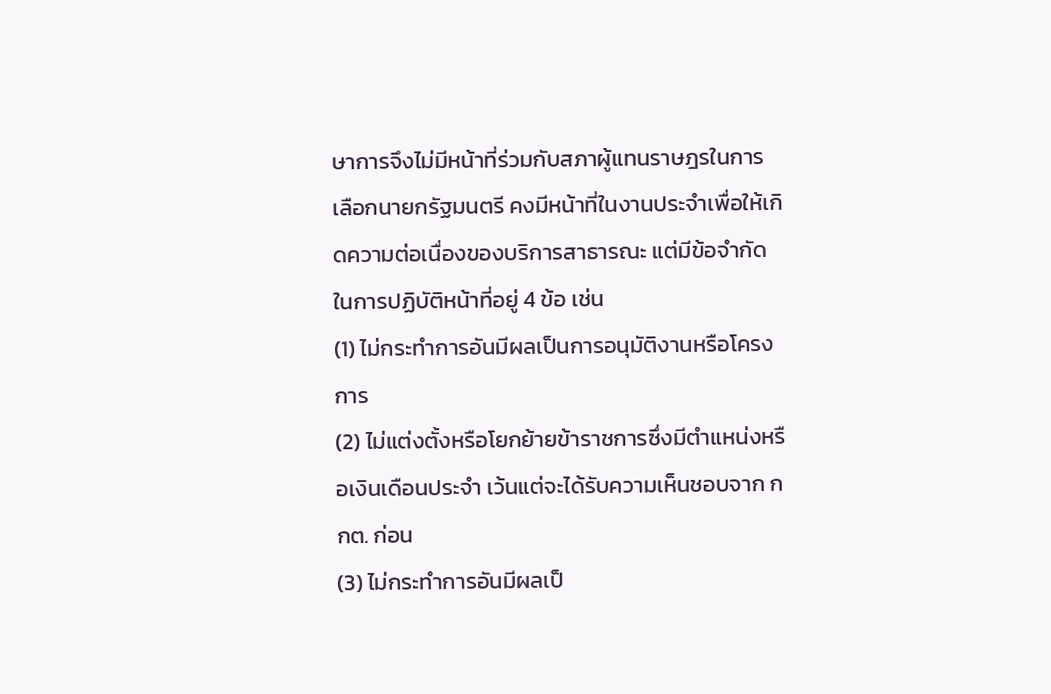ษาการจึงไม่มีหน้าที่ร่วมกับสภาผู้แทนราษฎรในการเลือกนายกรัฐมนตรี คงมีหน้าที่ในงานประจำเพื่อให้เกิดความต่อเนื่องของบริการสาธารณะ แต่มีข้อจำกัดในการปฏิบัติหน้าที่อยู่ 4 ข้อ เช่น
(1) ไม่กระทำการอันมีผลเป็นการอนุมัติงานหรือโครงการ
(2) ไม่แต่งตั้งหรือโยกย้ายข้าราชการซึ่งมีตำแหน่งหรือเงินเดือนประจำ เว้นแต่จะได้รับความเห็นชอบจาก กกต. ก่อน
(3) ไม่กระทำการอันมีผลเป็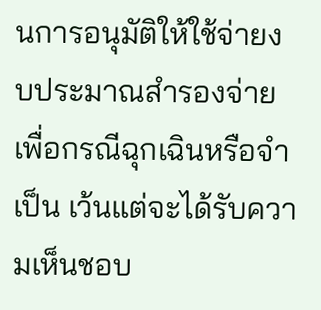นการอนุมัติให้ใช้จ่ายงบประมาณสำรองจ่ายเพื่อกรณีฉุกเฉินหรือจำเป็น เว้นแต่จะได้รับความเห็นชอบ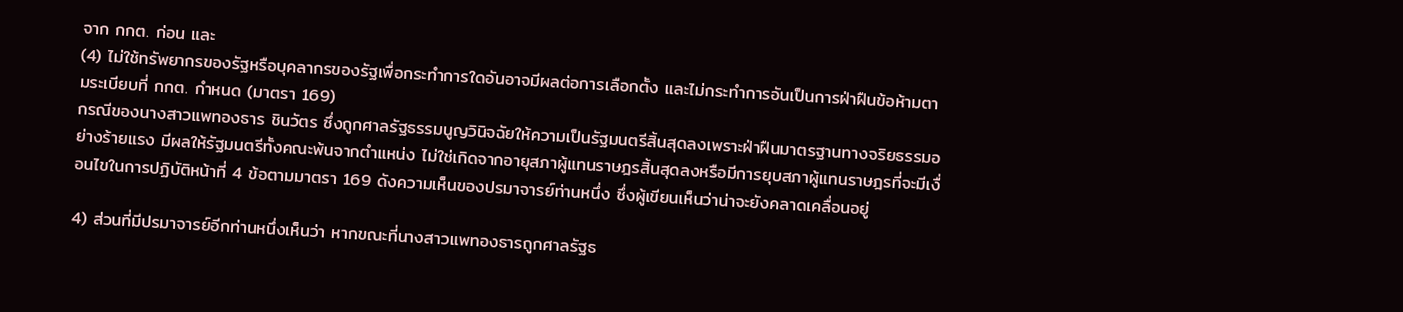จาก กกต. ก่อน และ
(4) ไม่ใช้ทรัพยากรของรัฐหรือบุคลากรของรัฐเพื่อกระทำการใดอันอาจมีผลต่อการเลือกตั้ง และไม่กระทำการอันเป็นการฝ่าฝืนข้อห้ามตามระเบียบที่ กกต. กำหนด (มาตรา 169)
กรณีของนางสาวแพทองธาร ชินวัตร ซึ่งถูกศาลรัฐธรรมนูญวินิจฉัยให้ความเป็นรัฐมนตรีสิ้นสุดลงเพราะฝ่าฝืนมาตรฐานทางจริยธรรมอย่างร้ายแรง มีผลให้รัฐมนตรีทั้งคณะพ้นจากตำแหน่ง ไม่ใช่เกิดจากอายุสภาผู้แทนราษฎรสิ้นสุดลงหรือมีการยุบสภาผู้แทนราษฎรที่จะมีเงื่อนไขในการปฏิบัติหน้าที่ 4 ข้อตามมาตรา 169 ดังความเห็นของปรมาจารย์ท่านหนึ่ง ซึ่งผู้เขียนเห็นว่าน่าจะยังคลาดเคลื่อนอยู่

4) ส่วนที่มีปรมาจารย์อีกท่านหนึ่งเห็นว่า หากขณะที่นางสาวแพทองธารถูกศาลรัฐธ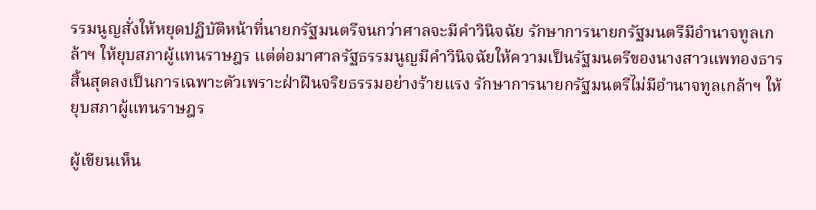รรมนูญสั่งให้หยุดปฏิบัติหน้าที่นายกรัฐมนตรีจนกว่าศาลจะมีคำวินิจฉัย รักษาการนายกรัฐมนตรีมีอำนาจทูลเกล้าฯ ให้ยุบสภาผู้แทนราษฎร แต่ต่อมาศาลรัฐธรรมนูญมีคำวินิจฉัยให้ความเป็นรัฐมนตรีของนางสาวแพทองธารสิ้นสุดลงเป็นการเฉพาะตัวเพราะฝ่าฝืนจริยธรรมอย่างร้ายแรง รักษาการนายกรัฐมนตรีไม่มีอำนาจทูลเกล้าฯ ให้ยุบสภาผู้แทนราษฎร

ผู้เขียนเห็น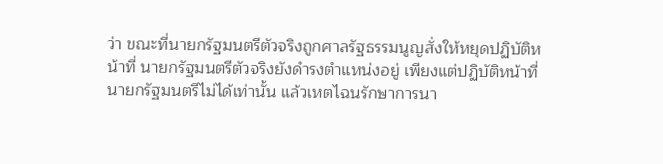ว่า ขณะที่นายกรัฐมนตรีตัวจริงถูกศาลรัฐธรรมนูญสั่งให้หยุดปฏิบัติหน้าที่ นายกรัฐมนตรีตัวจริงยังดำรงตำแหน่งอยู่ เพียงแต่ปฏิบัติหน้าที่นายกรัฐมนตรีไม่ได้เท่านั้น แล้วเหตไฉนรักษาการนา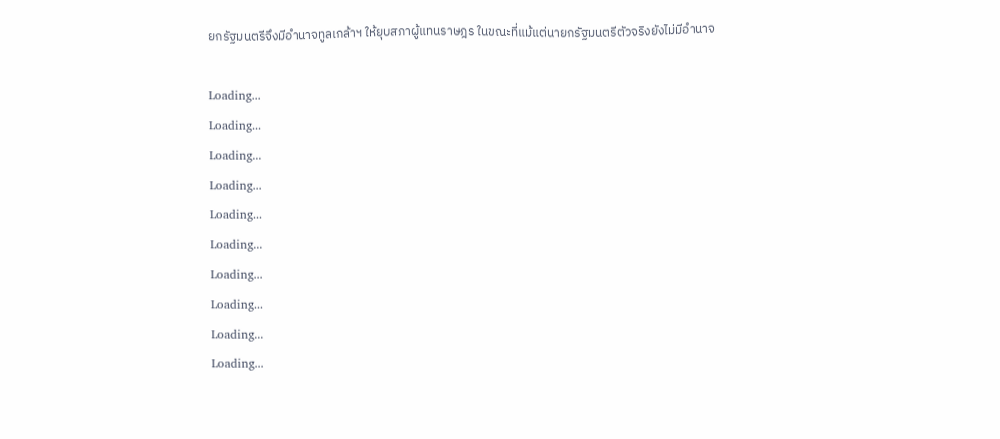ยกรัฐมนตรีจึงมีอำนาจทูลเกล้าฯ ให้ยุบสภาผู้แทนราษฎร ในขณะที่แม้แต่นายกรัฐมนตรีตัวจริงยังไม่มีอำนาจ

Loading...
Loading...
Loading...
Loading...
Loading...
Loading...
Loading...
Loading...
Loading...
Loading...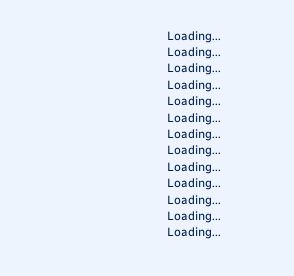Loading...
Loading...
Loading...
Loading...
Loading...
Loading...
Loading...
Loading...
Loading...
Loading...
Loading...
Loading...
Loading...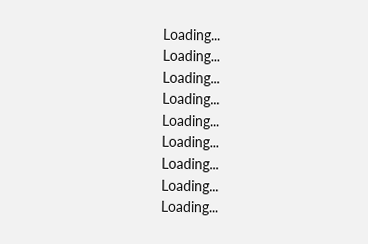Loading...
Loading...
Loading...
Loading...
Loading...
Loading...
Loading...
Loading...
Loading...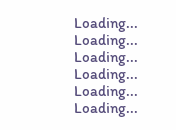Loading...
Loading...
Loading...
Loading...
Loading...
Loading...